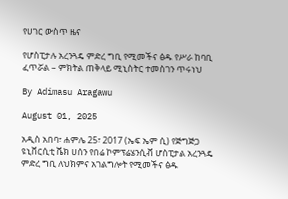የሀገር ውስጥ ዜና

የሆስፒታሉ አረንጓዴ ምድረ ግቢ የሚመችና ፅዱ የሥራ ከባቢ ፈጥሯል – ምክትል ጠቅላይ ሚኒስትር ተመስገን ጥሩነህ

By Adimasu Aragawu

August 01, 2025

አዲስ አበባ፣ ሐምሌ 25፣ 2017 (ኤፍ ኤም ሲ) የጅግጅጋ ዩኒቨርሲቲ ሼክ ሀሰን የበሬ ኮምፕሬሄንሲቭ ሆስፒታል አረንጓዴ ምድረ ግቢ ለህክምና አገልግሎት የሚመችና ፅዱ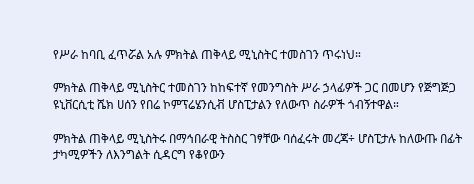የሥራ ከባቢ ፈጥሯል አሉ ምክትል ጠቅላይ ሚኒስትር ተመስገን ጥሩነህ።

ምክትል ጠቅላይ ሚኒስትር ተመስገን ከከፍተኛ የመንግስት ሥራ ኃላፊዎች ጋር በመሆን የጅግጅጋ ዩኒቨርሲቲ ሼክ ሀሰን የበሬ ኮምፕሬሄንሲቭ ሆስፒታልን የለውጥ ስራዎች ጎብኝተዋል።

ምክትል ጠቅላይ ሚኒስትሩ በማኅበራዊ ትስስር ገፃቸው ባሰፈሩት መረጃ÷ ሆስፒታሉ ከለውጡ በፊት ታካሚዎችን ለእንግልት ሲዳርግ የቆየውን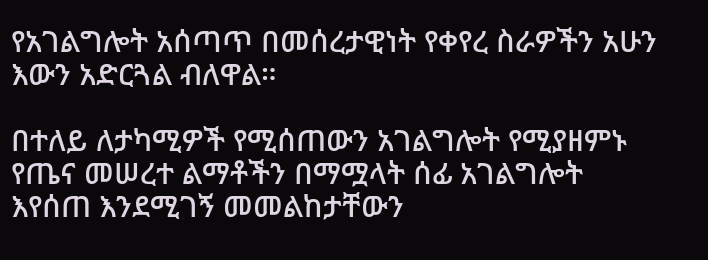የአገልግሎት አሰጣጥ በመሰረታዊነት የቀየረ ስራዎችን አሁን እውን አድርጓል ብለዋል።

በተለይ ለታካሚዎች የሚሰጠውን አገልግሎት የሚያዘምኑ የጤና መሠረተ ልማቶችን በማሟላት ሰፊ አገልግሎት እየሰጠ እንደሚገኝ መመልከታቸውን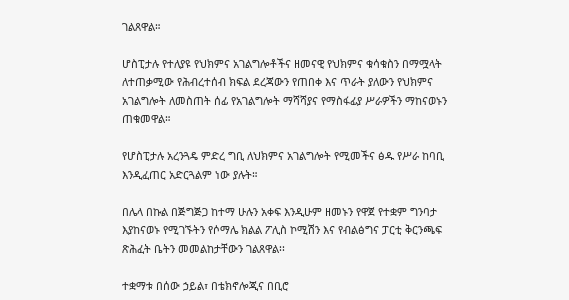ገልጸዋል።

ሆስፒታሉ የተለያዩ የህክምና አገልግሎቶችና ዘመናዊ የህክምና ቁሳቁስን በማሟላት ለተጠቃሚው የሕብረተሰብ ክፍል ደረጃውን የጠበቀ እና ጥራት ያለውን የህክምና አገልግሎት ለመስጠት ሰፊ የአገልግሎት ማሻሻያና የማስፋፊያ ሥራዎችን ማከናወኑን ጠቁመዋል።

የሆስፒታሉ አረንጓዴ ምድረ ግቢ ለህክምና አገልግሎት የሚመችና ፅዱ የሥራ ከባቢ እንዲፈጠር አድርጓልም ነው ያሉት።

በሌላ በኩል በጅግጅጋ ከተማ ሁሉን አቀፍ እንዲሁም ዘመኑን የዋጀ የተቋም ግንባታ እያከናወኑ የሚገኙትን የሶማሌ ክልል ፖሊስ ኮሚሽን እና የብልፅግና ፓርቲ ቅርንጫፍ ጽሕፈት ቤትን መመልከታቸውን ገልጸዋል፡፡

ተቋማቱ በሰው ኃይል፣ በቴክኖሎጂና በቢሮ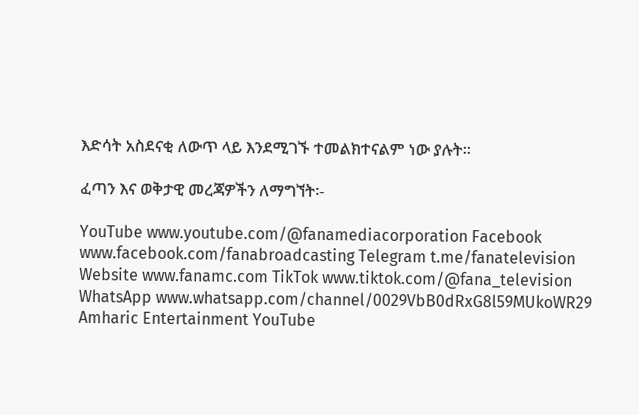እድሳት አስደናቂ ለውጥ ላይ እንደሚገኙ ተመልክተናልም ነው ያሉት፡፡

ፈጣን እና ወቅታዊ መረጃዎችን ለማግኘት፡-

YouTube www.youtube.com/@fanamediacorporation Facebook www.facebook.com/fanabroadcasting Telegram t.me/fanatelevision Website www.fanamc.com TikTok www.tiktok.com/@fana_television WhatsApp www.whatsapp.com/channel/0029VbB0dRxG8l59MUkoWR29 Amharic Entertainment YouTube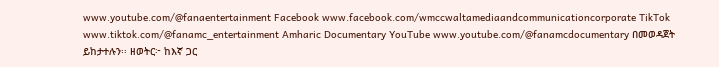www.youtube.com/@fanaentertainment Facebook www.facebook.com/wmccwaltamediaandcommunicationcorporate TikTok www.tiktok.com/@fanamc_entertainment Amharic Documentary YouTube www.youtube.com/@fanamcdocumentary በመወዳጀት ይከታተሉን፡፡ ዘወትር፦ ከእኛ ጋር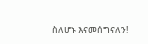ስለሆኑ እናመሰግናለን!